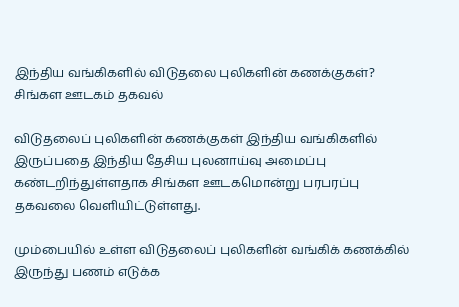இந்திய வங்கிகளில் விடுதலை புலிகளின் கணக்குகள்? சிங்கள ஊடகம் தகவல்

விடுதலைப் புலிகளின் கணக்குகள் இந்திய வங்கிகளில் இருப்பதை இந்திய தேசிய புலனாய்வு அமைப்பு கண்டறிந்துள்ளதாக சிங்கள ஊடகமொன்று பரபரப்பு தகவலை வெளியிட்டுள்ளது.

மும்பையில் உள்ள விடுதலைப் புலிகளின் வங்கிக் கணக்கில் இருந்து பணம் எடுக்க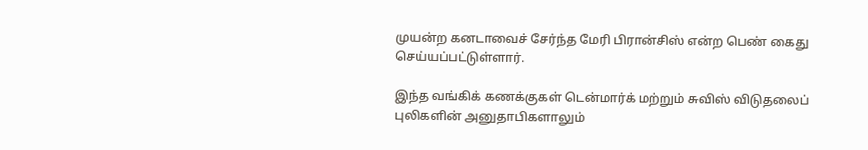முயன்ற கனடாவைச் சேர்ந்த மேரி பிரான்சிஸ் என்ற பெண் கைது செய்யப்பட்டுள்ளார்.

இந்த வங்கிக் கணக்குகள் டென்மார்க் மற்றும் சுவிஸ் விடுதலைப் புலிகளின் அனுதாபிகளாலும்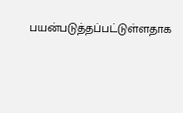பயன்படுத்தப்பட்டுள்ளதாக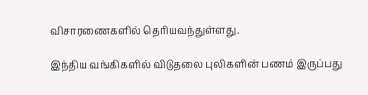விசாரணைகளில் தெரியவந்துள்ளது.

இந்திய வங்கிகளில் விடுதலை புலிகளின் பணம் இருப்பது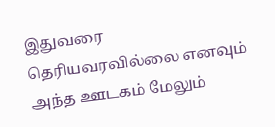இதுவரை தெரியவரவில்லை எனவும் அந்த ஊடகம் மேலும்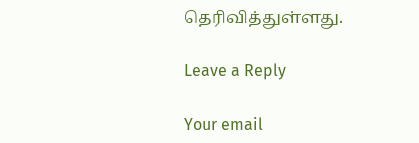தெரிவித்துள்ளது.

Leave a Reply

Your email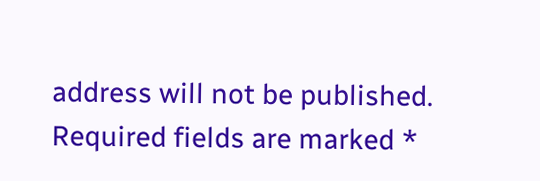address will not be published. Required fields are marked *